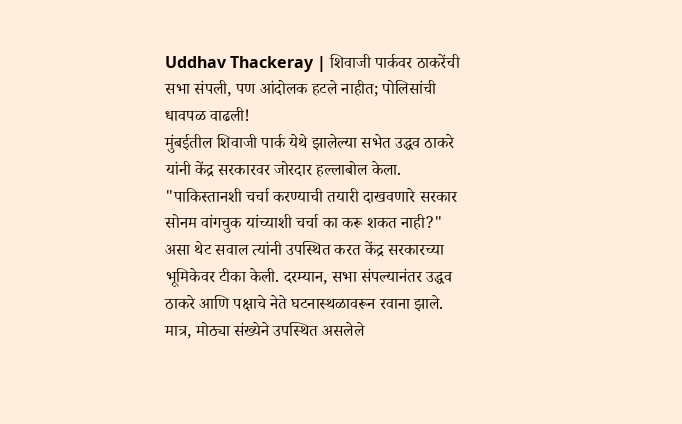Uddhav Thackeray | शिवाजी पार्कवर ठाकरेंची सभा संपली, पण आंदोलक हटले नाहीत; पोलिसांची धावपळ वाढली!
मुंबईतील शिवाजी पार्क येथे झालेल्या सभेत उद्धव ठाकरे यांनी केंद्र सरकारवर जोरदार हल्लाबोल केला. "पाकिस्तानशी चर्चा करण्याची तयारी दाखवणारे सरकार सोनम वांगचुक यांच्याशी चर्चा का करू शकत नाही?" असा थेट सवाल त्यांनी उपस्थित करत केंद्र सरकारच्या भूमिकेवर टीका केली. दरम्यान, सभा संपल्यानंतर उद्धव ठाकरे आणि पक्षाचे नेते घटनास्थळावरून रवाना झाले. मात्र, मोठ्या संख्येने उपस्थित असलेले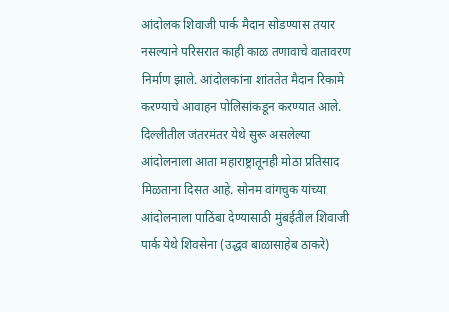आंदोलक शिवाजी पार्क मैदान सोडण्यास तयार नसल्याने परिसरात काही काळ तणावाचे वातावरण निर्माण झाले. आंदोलकांना शांततेत मैदान रिकामे करण्याचे आवाहन पोलिसांकडून करण्यात आले.
दिल्लीतील जंतरमंतर येथे सुरू असलेल्या आंदोलनाला आता महाराष्ट्रातूनही मोठा प्रतिसाद मिळताना दिसत आहे. सोनम वांगचुक यांच्या आंदोलनाला पाठिंबा देण्यासाठी मुंबईतील शिवाजी पार्क येथे शिवसेना (उद्धव बाळासाहेब ठाकरे)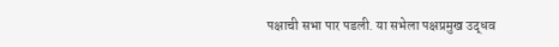पक्षाची सभा पार पडली. या सभेला पक्षप्रमुख उद्धव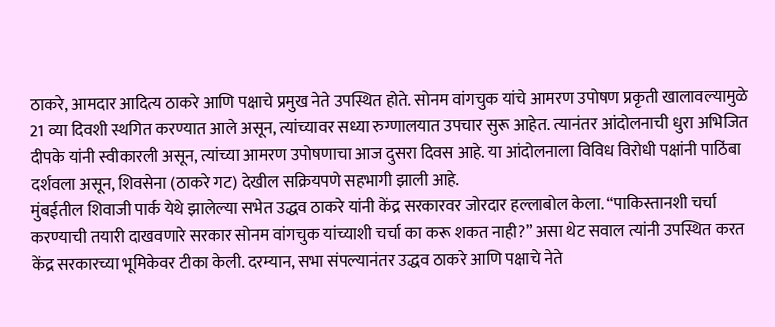ठाकरे, आमदार आदित्य ठाकरे आणि पक्षाचे प्रमुख नेते उपस्थित होते. सोनम वांगचुक यांचे आमरण उपोषण प्रकृती खालावल्यामुळे 21 व्या दिवशी स्थगित करण्यात आले असून, त्यांच्यावर सध्या रुग्णालयात उपचार सुरू आहेत. त्यानंतर आंदोलनाची धुरा अभिजित दीपके यांनी स्वीकारली असून, त्यांच्या आमरण उपोषणाचा आज दुसरा दिवस आहे. या आंदोलनाला विविध विरोधी पक्षांनी पाठिंबा दर्शवला असून, शिवसेना (ठाकरे गट) देखील सक्रियपणे सहभागी झाली आहे.
मुंबईतील शिवाजी पार्क येथे झालेल्या सभेत उद्धव ठाकरे यांनी केंद्र सरकारवर जोरदार हल्लाबोल केला. “पाकिस्तानशी चर्चा करण्याची तयारी दाखवणारे सरकार सोनम वांगचुक यांच्याशी चर्चा का करू शकत नाही?” असा थेट सवाल त्यांनी उपस्थित करत केंद्र सरकारच्या भूमिकेवर टीका केली. दरम्यान, सभा संपल्यानंतर उद्धव ठाकरे आणि पक्षाचे नेते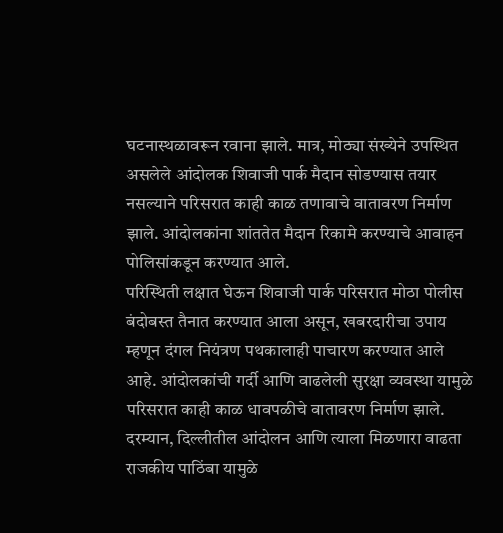घटनास्थळावरून रवाना झाले. मात्र, मोठ्या संख्येने उपस्थित असलेले आंदोलक शिवाजी पार्क मैदान सोडण्यास तयार नसल्याने परिसरात काही काळ तणावाचे वातावरण निर्माण झाले. आंदोलकांना शांततेत मैदान रिकामे करण्याचे आवाहन पोलिसांकडून करण्यात आले.
परिस्थिती लक्षात घेऊन शिवाजी पार्क परिसरात मोठा पोलीस बंदोबस्त तैनात करण्यात आला असून, खबरदारीचा उपाय म्हणून दंगल नियंत्रण पथकालाही पाचारण करण्यात आले आहे. आंदोलकांची गर्दी आणि वाढलेली सुरक्षा व्यवस्था यामुळे परिसरात काही काळ धावपळीचे वातावरण निर्माण झाले. दरम्यान, दिल्लीतील आंदोलन आणि त्याला मिळणारा वाढता राजकीय पाठिंबा यामुळे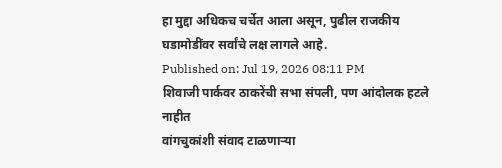हा मुद्दा अधिकच चर्चेत आला असून, पुढील राजकीय घडामोडींवर सर्वांचे लक्ष लागले आहे.
Published on: Jul 19, 2026 08:11 PM
शिवाजी पार्कवर ठाकरेंची सभा संपली, पण आंदोलक हटले नाहीत
वांगचुकांशी संवाद टाळणाऱ्या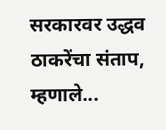सरकारवर उद्धव ठाकरेंचा संताप, म्हणाले...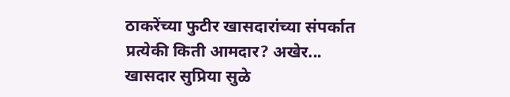ठाकरेंच्या फुटीर खासदारांच्या संपर्कात प्रत्येकी किती आमदार? अखेर...
खासदार सुप्रिया सुळे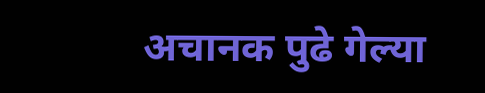अचानक पुढे गेल्या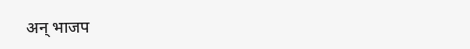अन् भाजप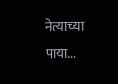नेत्याच्या पाया...